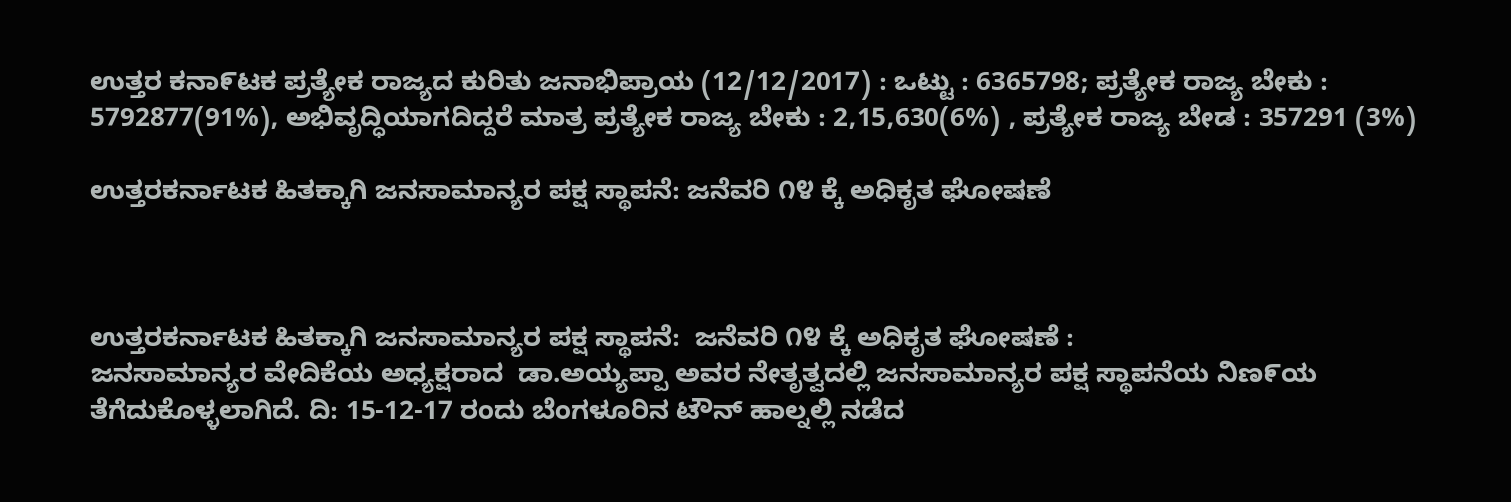ಉತ್ತರ ಕನಾ೯ಟಕ ಪ್ರತ್ಯೇಕ ರಾಜ್ಯದ ಕುರಿತು ಜನಾಭಿಪ್ರಾಯ (12/12/2017) : ಒಟ್ಟು : 6365798; ಪ್ರತ್ಯೇಕ ರಾಜ್ಯ ಬೇಕು : 5792877(91%), ಅಭಿವೃದ್ಧಿಯಾಗದಿದ್ದರೆ ಮಾತ್ರ ಪ್ರತ್ಯೇಕ ರಾಜ್ಯ ಬೇಕು : 2,15,630(6%) , ಪ್ರತ್ಯೇಕ ರಾಜ್ಯ ಬೇಡ : 357291 (3%)

ಉತ್ತರಕರ್ನಾಟಕ ಹಿತಕ್ಕಾಗಿ ಜನಸಾಮಾನ್ಯರ ಪಕ್ಷ ಸ್ಥಾಪನೆ: ಜನೆವರಿ ೧೪ ಕ್ಕೆ ಅಧಿಕೃತ ಘೋಷಣೆ



ಉತ್ತರಕರ್ನಾಟಕ ಹಿತಕ್ಕಾಗಿ ಜನಸಾಮಾನ್ಯರ ಪಕ್ಷ ಸ್ಥಾಪನೆ:  ಜನೆವರಿ ೧೪ ಕ್ಕೆ ಅಧಿಕೃತ ಘೋಷಣೆ :
ಜನಸಾಮಾನ್ಯರ ವೇದಿಕೆಯ ಅಧ್ಯಕ್ಷರಾದ  ಡಾ.ಅಯ್ಯಪ್ಪಾ ಅವರ ನೇತೃತ್ವದಲ್ಲಿ ಜನಸಾಮಾನ್ಯರ ಪಕ್ಷ ಸ್ಥಾಪನೆಯ ನಿಣ೯ಯ ತೆಗೆದುಕೊಳ್ಳಲಾಗಿದೆ. ದಿ: 15-12-17 ರಂದು ಬೆಂಗಳೂರಿನ ಟೌನ್ ಹಾಲ್ನಲ್ಲಿ ನಡೆದ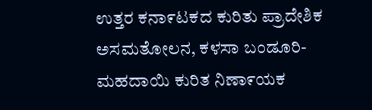ಉತ್ತರ ಕನಾ೯ಟಕದ ಕುರಿತು ಪ್ರಾದೇಶಿಕ ಅಸಮತೋಲನ, ಕಳಸಾ ಬಂಡೂರಿ-ಮಹದಾಯಿ ಕುರಿತ ನಿಣಾ೯ಯಕ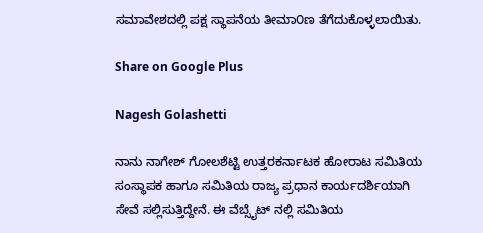ಸಮಾವೇಶದಲ್ಲಿ ಪಕ್ಷ ಸ್ಥಾಪನೆಯ ತೀಮಾ೦ಣ ತೆಗೆದುಕೊಳ್ಳಲಾಯಿತು.

Share on Google Plus

Nagesh Golashetti

ನಾನು ನಾಗೇಶ್ ಗೋಲಶೆಟ್ಟಿ ಉತ್ತರಕರ್ನಾಟಕ ಹೋರಾಟ ಸಮಿತಿಯ ಸಂಸ್ಥಾಪಕ ಹಾಗೂ ಸಮಿತಿಯ ರಾಜ್ಯ ಪ್ರಧಾನ ಕಾರ್ಯದರ್ಶಿಯಾಗಿ ಸೇವೆ ಸಲ್ಲಿಸುತ್ತಿದ್ದೇನೆ. ಈ ವೆಬ್ಸೈಟ್ ನಲ್ಲಿ ಸಮಿತಿಯ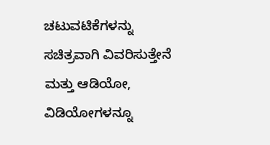ಚಟುವಟಿಕೆಗಳನ್ನು ಸಚಿತ್ರವಾಗಿ ವಿವರಿಸುತ್ತೇನೆ ಮತ್ತು ಆಡಿಯೋ, ವಿಡಿಯೋಗಳನ್ನೂ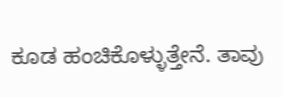ಕೂಡ ಹಂಚಿಕೊಳ್ಳುತ್ತೇನೆ. ತಾವು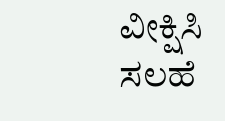ವೀಕ್ಷಿಸಿ ಸಲಹೆ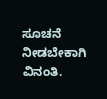ಸೂಚನೆ ನೀಡಬೇಕಾಗಿ ವಿನಂತಿ.